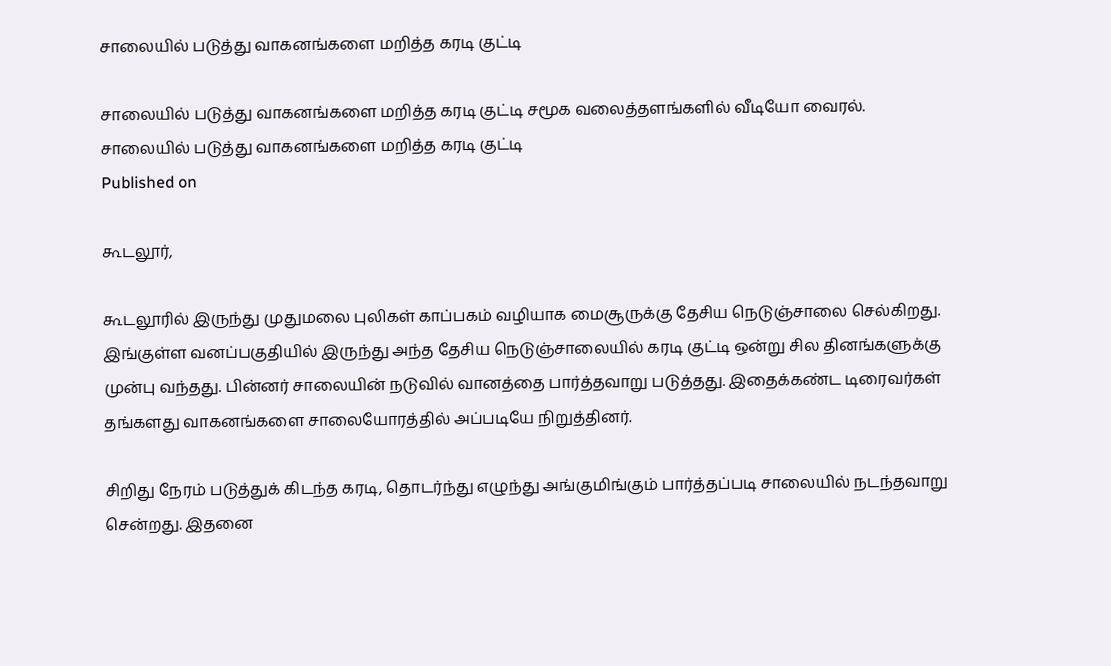சாலையில் படுத்து வாகனங்களை மறித்த கரடி குட்டி

சாலையில் படுத்து வாகனங்களை மறித்த கரடி குட்டி சமூக வலைத்தளங்களில் வீடியோ வைரல்.
சாலையில் படுத்து வாகனங்களை மறித்த கரடி குட்டி
Published on

கூடலூர்,

கூடலூரில் இருந்து முதுமலை புலிகள் காப்பகம் வழியாக மைசூருக்கு தேசிய நெடுஞ்சாலை செல்கிறது. இங்குள்ள வனப்பகுதியில் இருந்து அந்த தேசிய நெடுஞ்சாலையில் கரடி குட்டி ஒன்று சில தினங்களுக்கு முன்பு வந்தது. பின்னர் சாலையின் நடுவில் வானத்தை பார்த்தவாறு படுத்தது. இதைக்கண்ட டிரைவர்கள் தங்களது வாகனங்களை சாலையோரத்தில் அப்படியே நிறுத்தினர்.

சிறிது நேரம் படுத்துக் கிடந்த கரடி, தொடர்ந்து எழுந்து அங்குமிங்கும் பார்த்தப்படி சாலையில் நடந்தவாறு சென்றது. இதனை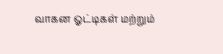வாகன ஓட்டிகள் மற்றும்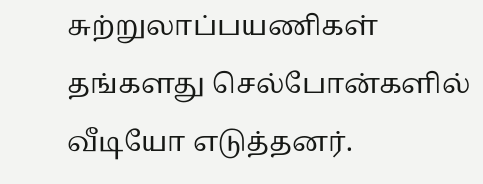சுற்றுலாப்பயணிகள் தங்களது செல்போன்களில் வீடியோ எடுத்தனர்.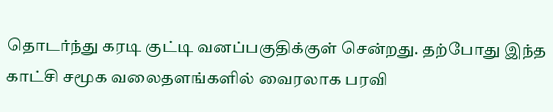தொடர்ந்து கரடி குட்டி வனப்பகுதிக்குள் சென்றது. தற்போது இந்த காட்சி சமூக வலைதளங்களில் வைரலாக பரவி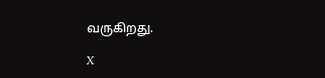வருகிறது.

X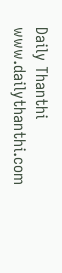Daily Thanthi
www.dailythanthi.com